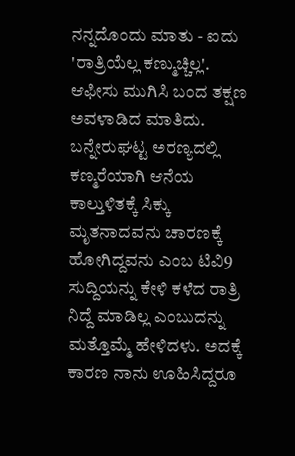ನನ್ನದೊಂದು ಮಾತು - ಐದು
'ರಾತ್ರಿಯೆಲ್ಲ ಕಣ್ಮುಚ್ಚಿಲ್ಲ'.
ಆಫೀಸು ಮುಗಿಸಿ ಬಂದ ತಕ್ಷಣ ಅವಳಾಡಿದ ಮಾತಿದು. ಬನ್ನೇರುಘಟ್ಟ ಅರಣ್ಯದಲ್ಲಿ ಕಣ್ಮರೆಯಾಗಿ ಆನೆಯ ಕಾಲ್ತುಳಿತಕ್ಕೆ ಸಿಕ್ಕು ಮೃತನಾದವನು ಚಾರಣಕ್ಕೆ ಹೋಗಿದ್ದವನು ಎಂಬ ಟಿವಿ9 ಸುದ್ದಿಯನ್ನು ಕೇಳಿ ಕಳೆದ ರಾತ್ರಿ ನಿದ್ದೆ ಮಾಡಿಲ್ಲ ಎಂಬುದನ್ನು ಮತ್ತೊಮ್ಮೆ ಹೇಳಿದಳು. ಅದಕ್ಕೆ ಕಾರಣ ನಾನು ಊಹಿಸಿದ್ದರೂ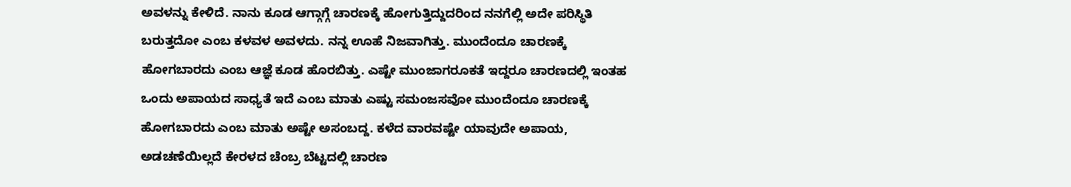ಅವಳನ್ನು ಕೇಳಿದೆ. ನಾನು ಕೂಡ ಆಗ್ಗಾಗ್ಗೆ ಚಾರಣಕ್ಕೆ ಹೋಗುತ್ತಿದ್ದುದರಿಂದ ನನಗೆಲ್ಲಿ ಅದೇ ಪರಿಸ್ಥಿತಿ ಬರುತ್ತದೋ ಎಂಬ ಕಳವಳ ಅವಳದು. ನನ್ನ ಊಹೆ ನಿಜವಾಗಿತ್ತು. ಮುಂದೆಂದೂ ಚಾರಣಕ್ಕೆ ಹೋಗಬಾರದು ಎಂಬ ಆಜ್ಞೆ ಕೂಡ ಹೊರಬಿತ್ತು. ಎಷ್ಟೇ ಮುಂಜಾಗರೂಕತೆ ಇದ್ದರೂ ಚಾರಣದಲ್ಲಿ ಇಂತಹ ಒಂದು ಅಪಾಯದ ಸಾಧ್ಯತೆ ಇದೆ ಎಂಬ ಮಾತು ಎಷ್ಟು ಸಮಂಜಸವೋ ಮುಂದೆಂದೂ ಚಾರಣಕ್ಕೆ ಹೋಗಬಾರದು ಎಂಬ ಮಾತು ಅಷ್ಟೇ ಅಸಂಬದ್ದ. ಕಳೆದ ವಾರವಷ್ಟೇ ಯಾವುದೇ ಅಪಾಯ, ಅಡಚಣೆಯಿಲ್ಲದೆ ಕೇರಳದ ಚೆಂಬ್ರ ಬೆಟ್ಟದಲ್ಲಿ ಚಾರಣ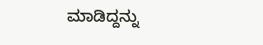ಮಾಡಿದ್ದನ್ನು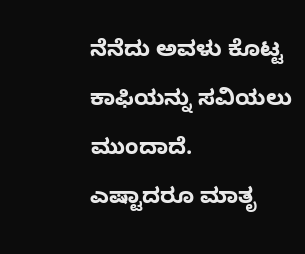ನೆನೆದು ಅವಳು ಕೊಟ್ಟ ಕಾಫಿಯನ್ನು ಸವಿಯಲು ಮುಂದಾದೆ.
ಎಷ್ಟಾದರೂ ಮಾತೃ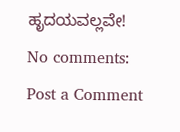ಹೃದಯವಲ್ಲವೇ!
No comments:
Post a Comment